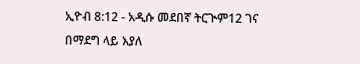ኢዮብ 8:12 - አዲሱ መደበኛ ትርጒም12 ገና በማደግ ላይ እያለ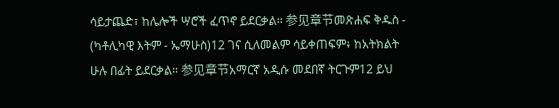ሳይታጨድ፣ ከሌሎች ሣሮች ፈጥኖ ይደርቃል። 参见章节መጽሐፍ ቅዱስ - (ካቶሊካዊ እትም - ኤማሁስ)12 ገና ሲለመልም ሳይቀጠፍም፥ ከአትክልት ሁሉ በፊት ይደርቃል። 参见章节አማርኛ አዲሱ መደበኛ ትርጉም12 ይህ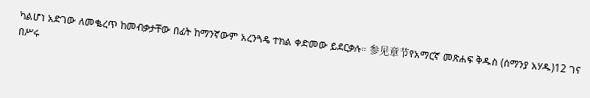ካልሆነ አድገው ለመቈረጥ ከመብቃታቸው በፊት ከማንኛውም አረንጓዴ ተክል ቀድመው ይደርቃሉ። 参见章节የአማርኛ መጽሐፍ ቅዱስ (ሰማንያ አሃዱ)12 ገና በሥሩ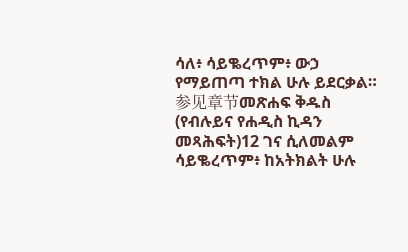ሳለ፥ ሳይቈረጥም፥ ውኃ የማይጠጣ ተክል ሁሉ ይደርቃል። 参见章节መጽሐፍ ቅዱስ (የብሉይና የሐዲስ ኪዳን መጻሕፍት)12 ገና ሲለመልም ሳይቈረጥም፥ ከአትክልት ሁሉ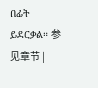በፊት ይደርቃል። 参见章节 |